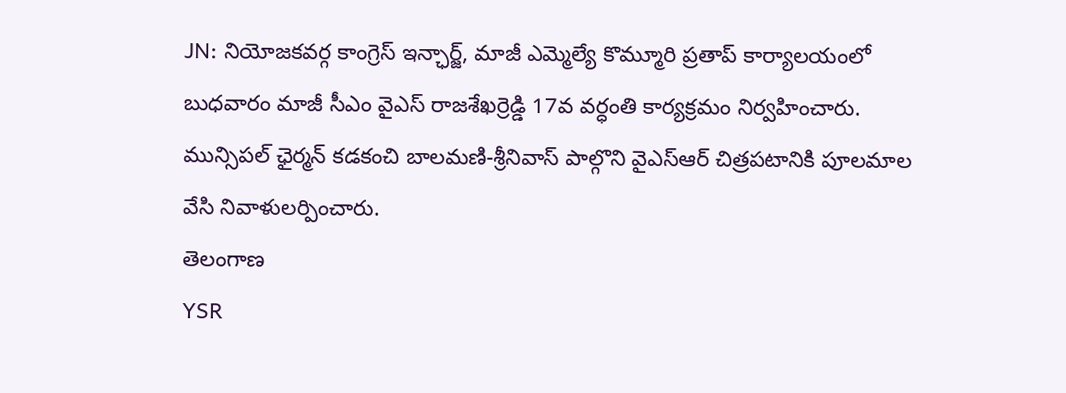JN: నియోజకవర్గ కాంగ్రెస్ ఇన్ఛార్జ్, మాజీ ఎమ్మెల్యే కొమ్మూరి ప్రతాప్ కార్యాలయంలో బుధవారం మాజీ సీఎం వైఎస్ రాజశేఖర్రెడ్డి 17వ వర్ధంతి కార్యక్రమం నిర్వహించారు. మున్సిపల్ ఛైర్మన్ కడకంచి బాలమణి-శ్రీనివాస్ పాల్గొని వైఎస్ఆర్ చిత్రపటానికి పూలమాల వేసి నివాళులర్పించారు.
తెలంగాణ
YSR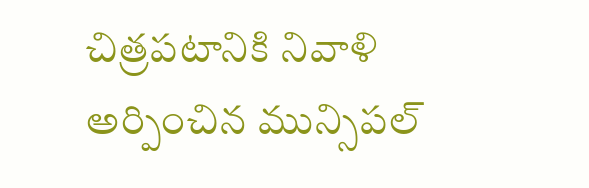చిత్రపటానికి నివాళి అర్పించిన మున్సిపల్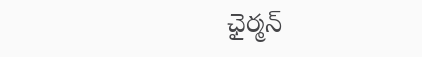ఛైర్మన్